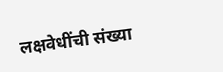लक्षवेधींची संख्या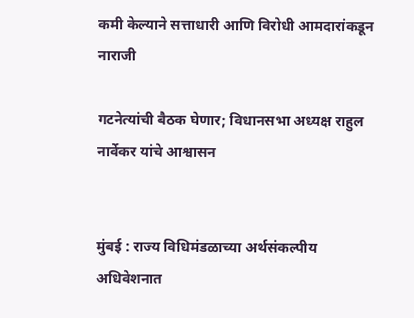कमी केल्याने सत्ताधारी आणि विरोधी आमदारांकडून नाराजी

गटनेत्यांची बैठक घेणार; विधानसभा अध्यक्ष राहुल नार्वेकर यांचे आश्वासन


मुंबई : राज्य विधिमंडळाच्या अर्थसंकल्पीय अधिवेशनात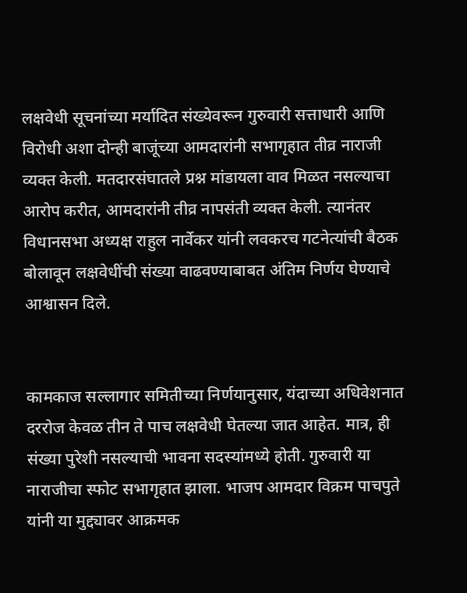लक्षवेधी सूचनांच्या मर्यादित संख्येवरून गुरुवारी सत्ताधारी आणि विरोधी अशा दोन्ही बाजूंच्या आमदारांनी सभागृहात तीव्र नाराजी व्यक्त केली. मतदारसंघातले प्रश्न मांडायला वाव मिळत नसल्याचा आरोप करीत, आमदारांनी तीव्र नापसंती व्यक्त केली. त्यानंतर विधानसभा अध्यक्ष राहुल नार्वेकर यांनी लवकरच गटनेत्यांची बैठक बोलावून लक्षवेधींची संख्या वाढवण्याबाबत अंतिम निर्णय घेण्याचे आश्वासन दिले.


कामकाज सल्लागार समितीच्या निर्णयानुसार, यंदाच्या अधिवेशनात दररोज केवळ तीन ते पाच लक्षवेधी घेतल्या जात आहेत. मात्र, ही संख्या पुरेशी नसल्याची भावना सदस्यांमध्ये होती. गुरुवारी या नाराजीचा स्फोट सभागृहात झाला. भाजप आमदार विक्रम पाचपुते यांनी या मुद्द्यावर आक्रमक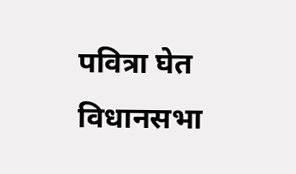पवित्रा घेत विधानसभा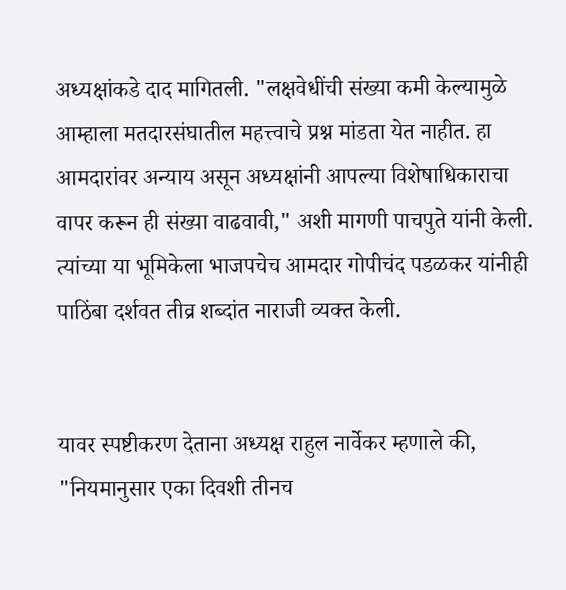अध्यक्षांकडे दाद मागितली. "लक्षवेधींची संख्या कमी केल्यामुळे आम्हाला मतदारसंघातील महत्त्वाचे प्रश्न मांडता येत नाहीत. हा आमदारांवर अन्याय असून अध्यक्षांनी आपल्या विशेषाधिकाराचा वापर करून ही संख्या वाढवावी," अशी मागणी पाचपुते यांनी केली. त्यांच्या या भूमिकेला भाजपचेच आमदार गोपीचंद पडळकर यांनीही पाठिंबा दर्शवत तीव्र शब्दांत नाराजी व्यक्त केली.


यावर स्पष्टीकरण देताना अध्यक्ष राहुल नार्वेकर म्हणाले की, "नियमानुसार एका दिवशी तीनच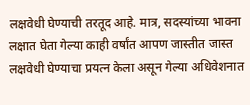लक्षवेधी घेण्याची तरतूद आहे. मात्र, सदस्यांच्या भावना लक्षात घेता गेल्या काही वर्षांत आपण जास्तीत जास्त लक्षवेधी घेण्याचा प्रयत्न केला असून गेल्या अधिवेशनात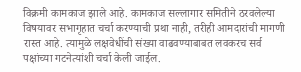विक्रमी कामकाज झाले आहे. कामकाज सल्लागार समितीने ठरवलेल्या विषयावर सभागृहात चर्चा करण्याची प्रथा नाही, तरीही आमदारांची मागणी रास्त आहे. त्यामुळे लक्षवेधींची संख्या वाढवण्याबाबत लवकरच सर्व पक्षांच्या गटनेत्यांशी चर्चा केली जाईल.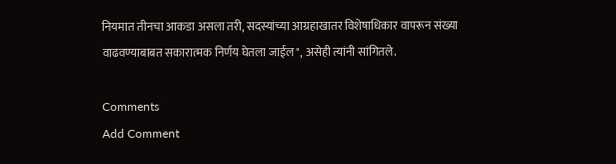नियमात तीनचा आकडा असला तरी, सदस्यांच्या आग्रहाखातर विशेषाधिकार वापरून संख्या वाढवण्याबाबत सकारात्मक निर्णय घेतला जाईल", असेही त्यांनी सांगितले.

Comments
Add Comment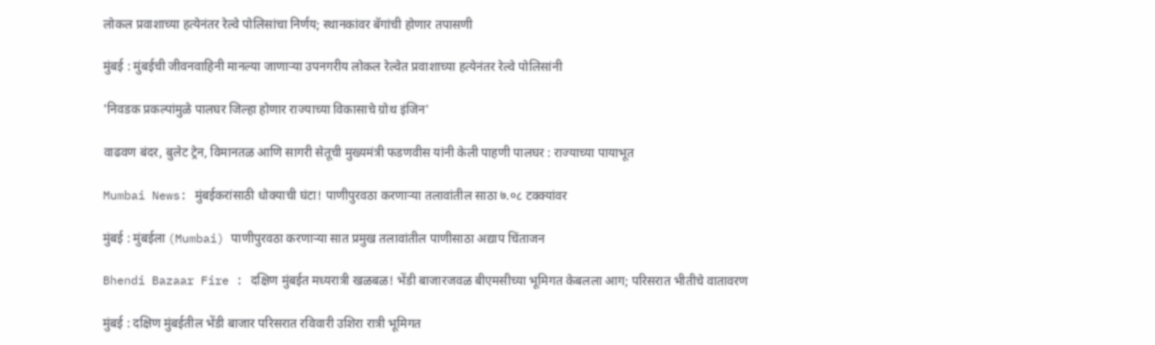लोकल प्रवाशाच्या हत्येनंतर रेल्वे पोलिसांचा निर्णय; स्थानकांवर बॅगांची होणार तपासणी

मुंबई : मुंबईची जीवनवाहिनी मानल्या जाणाऱ्या उपनगरीय लोकल रेल्वेत प्रवाशाच्या हत्येनंतर रेल्वे पोलिसांनी

'निवडक प्रकल्पांमुळे पालघर जिल्हा होणार राज्याच्या विकासाचे ग्रोथ इंजिन'

वाढवण बंदर, बुलेट ट्रेन, विमानतळ आणि सागरी सेतूची मुख्यमंत्री फडणवीस यांनी केली पाहणी पालघर : राज्याच्या पायाभूत

Mumbai News: मुंबईकरांसाठी धोक्याची घंटा! पाणीपुरवठा करणाऱ्या तलावांतील साठा ७.०८ टक्क्यांवर

मुंबई : मुंबईला (Mumbai) पाणीपुरवठा करणाऱ्या सात प्रमुख तलावांतील पाणीसाठा अद्याप चिंताजन

Bhendi Bazaar Fire : दक्षिण मुंबईत मध्यरात्री खळबळ! भेंडी बाजारजवळ बीएमसीच्या भूमिगत केबलला आग; परिसरात भीतीचे वातावरण

मुंबई : दक्षिण मुंबईतील भेंडी बाजार परिसरात रविवारी उशिरा रात्री भूमिगत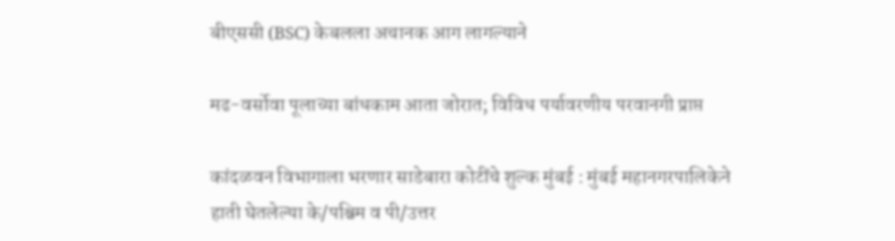बीएससी (BSC) केबलला अचानक आग लागल्याने

मढ-वर्सोवा पूलाच्या बांधकाम आता जोरात; विविध पर्यावरणीय परवानगी प्राप्त

कांदळवन विभागाला भरणार साडेबारा कोटींचे शुल्क मुंबई : मुंबई महानगरपालिकेने हाती घेतलेल्या के/पश्चिम व पी/उत्तर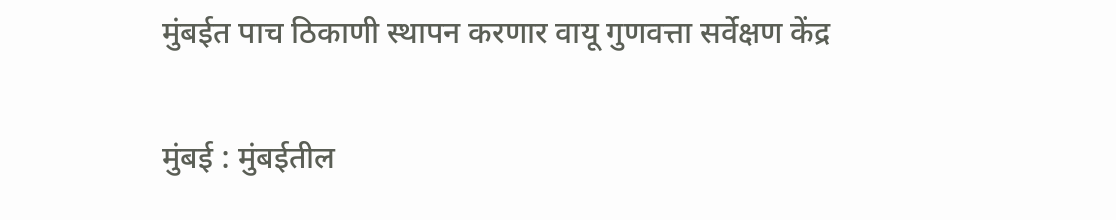मुंबईत पाच ठिकाणी स्थापन करणार वायू गुणवत्ता सर्वेक्षण केंद्र

मुंबई : मुंबईतील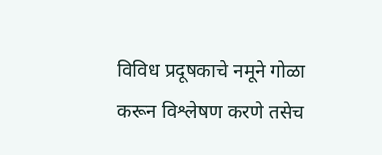विविध प्रदूषकाचे नमूने गोळा करून विश्लेषण करणे तसेच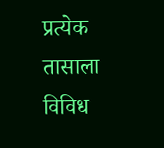प्रत्येक तासाला विविध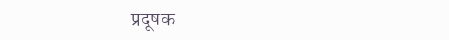प्रदूषक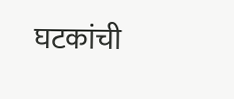घटकांची